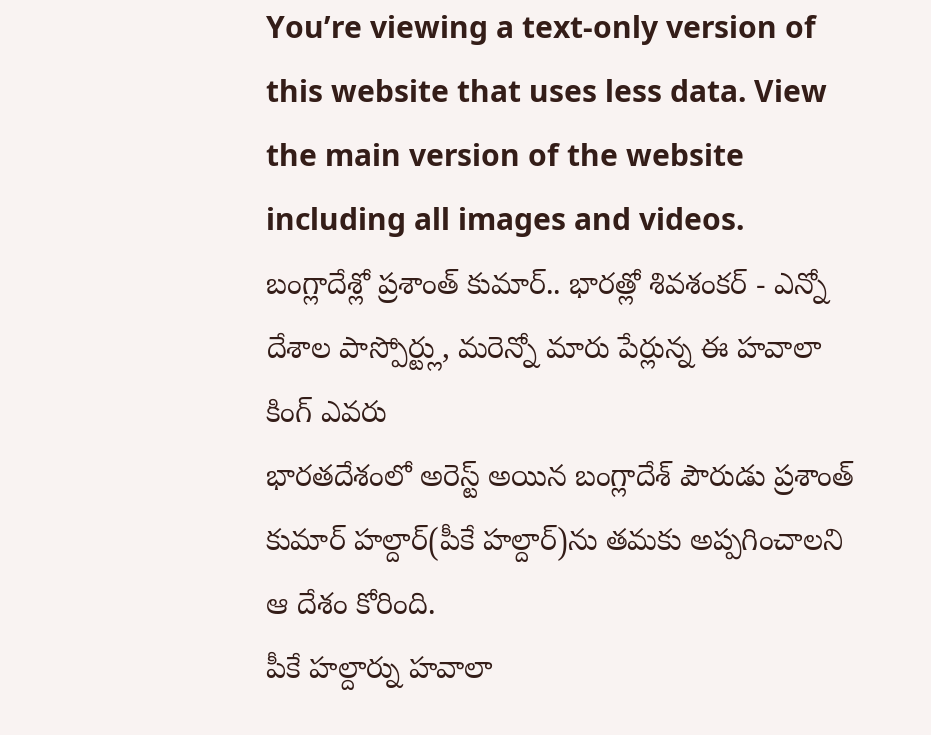You’re viewing a text-only version of this website that uses less data. View the main version of the website including all images and videos.
బంగ్లాదేశ్లో ప్రశాంత్ కుమార్.. భారత్లో శివశంకర్ - ఎన్నో దేశాల పాస్పోర్ట్లు, మరెన్నో మారు పేర్లున్న ఈ హవాలా కింగ్ ఎవరు
భారతదేశంలో అరెస్ట్ అయిన బంగ్లాదేశ్ పౌరుడు ప్రశాంత్ కుమార్ హల్దార్(పీకే హల్దార్)ను తమకు అప్పగించాలని ఆ దేశం కోరింది.
పీకే హల్దార్ను హవాలా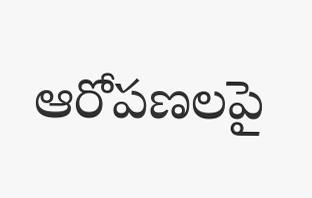ఆరోపణలపై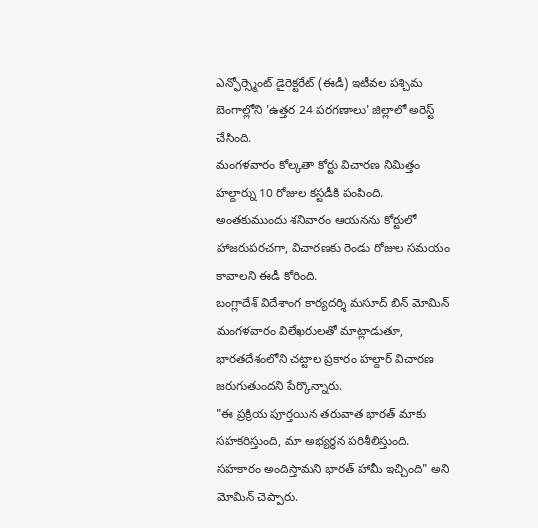ఎన్ఫోర్స్మెంట్ డైరెక్టరేట్ (ఈడీ) ఇటీవల పశ్చిమ బెంగాల్లోని 'ఉత్తర 24 పరగణాలు' జిల్లాలో అరెస్ట్ చేసింది.
మంగళవారం కోల్కతా కోర్టు విచారణ నిమిత్తం హల్దార్ను 10 రోజుల కస్టడీకి పంపింది. అంతకుముందు శనివారం ఆయనను కోర్టులో హాజరుపరచగా, విచారణకు రెండు రోజుల సమయం కావాలని ఈడీ కోరింది.
బంగ్లాదేశ్ విదేశాంగ కార్యదర్శి మసూద్ బిన్ మోమిన్ మంగళవారం విలేఖరులతో మాట్లాడుతూ, భారతదేశంలోని చట్టాల ప్రకారం హల్దార్ విచారణ జరుగుతుందని పేర్కొన్నారు.
"ఈ ప్రక్రియ పూర్తయిన తరువాత భారత్ మాకు సహకరిస్తుంది, మా అభ్యర్థన పరిశీలిస్తుంది. సహకారం అందిస్తామని భారత్ హామీ ఇచ్చింది" అని మోమిన్ చెప్పారు.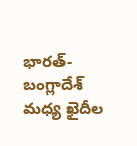భారత్-బంగ్లాదేశ్ మధ్య ఖైదీల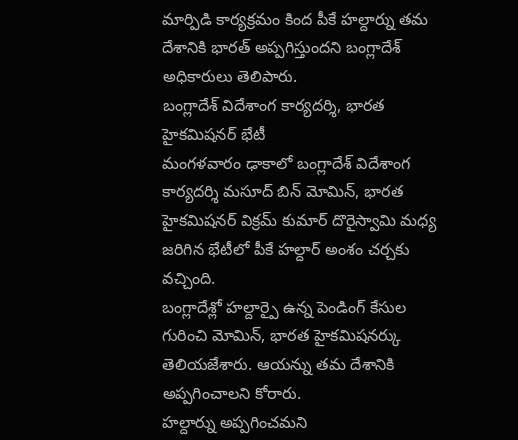మార్పిడి కార్యక్రమం కింద పీకే హల్దార్ను తమ దేశానికి భారత్ అప్పగిస్తుందని బంగ్లాదేశ్ అధికారులు తెలిపారు.
బంగ్లాదేశ్ విదేశాంగ కార్యదర్శి, భారత హైకమిషనర్ భేటీ
మంగళవారం ఢాకాలో బంగ్లాదేశ్ విదేశాంగ కార్యదర్శి మసూద్ బిన్ మోమిన్, భారత హైకమిషనర్ విక్రమ్ కుమార్ దొరైస్వామి మధ్య జరిగిన భేటీలో పీకే హల్దార్ అంశం చర్చకు వచ్చింది.
బంగ్లాదేశ్లో హల్దార్పై ఉన్న పెండింగ్ కేసుల గురించి మోమిన్, భారత హైకమిషనర్కు తెలియజేశారు. ఆయన్ను తమ దేశానికి అప్పగించాలని కోరారు.
హల్దార్ను అప్పగించమని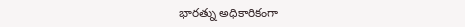భారత్ను అధికారికంగా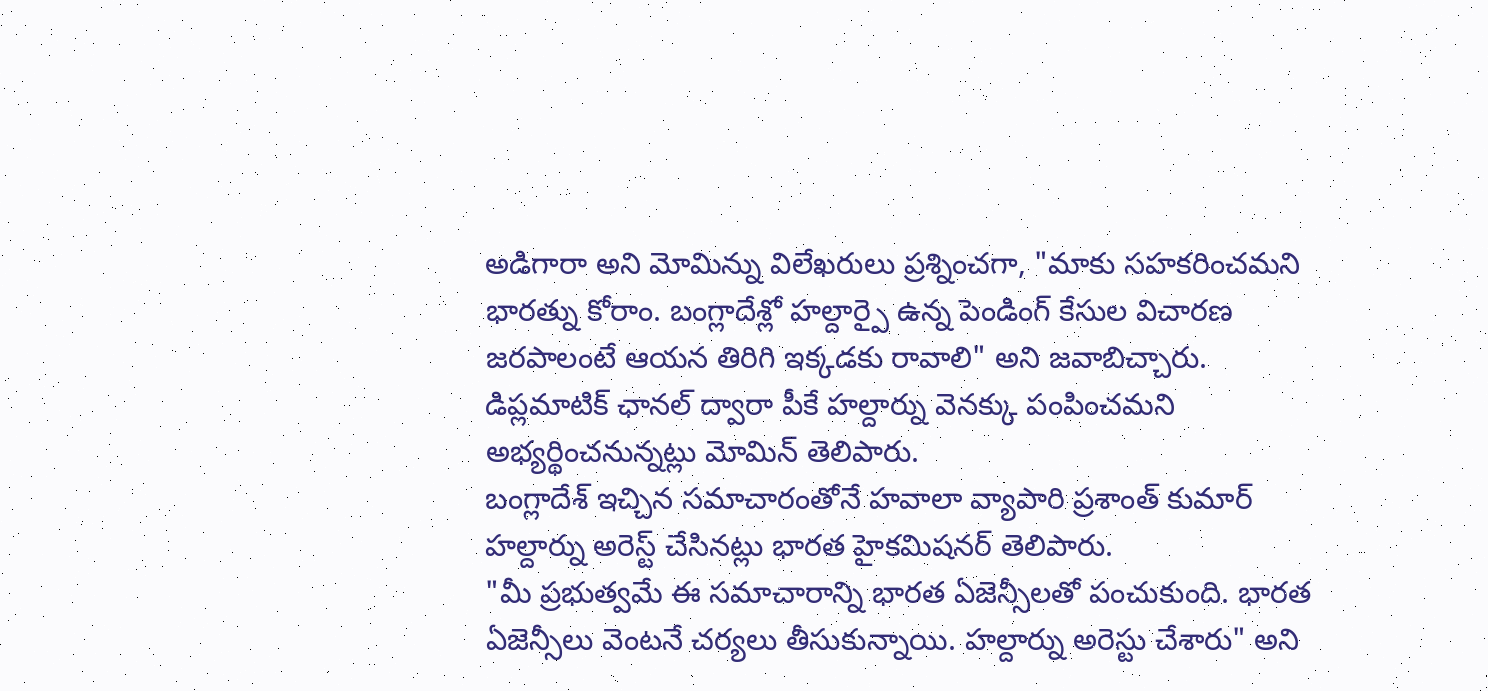అడిగారా అని మోమిన్ను విలేఖరులు ప్రశ్నించగా, "మాకు సహకరించమని భారత్ను కోరాం. బంగ్లాదేశ్లో హల్దార్పై ఉన్న పెండింగ్ కేసుల విచారణ జరపాలంటే ఆయన తిరిగి ఇక్కడకు రావాలి" అని జవాబిచ్చారు.
డిప్లమాటిక్ ఛానల్ ద్వారా పీకే హల్దార్ను వెనక్కు పంపించమని అభ్యర్థించనున్నట్లు మోమిన్ తెలిపారు.
బంగ్లాదేశ్ ఇచ్చిన సమాచారంతోనే హవాలా వ్యాపారి ప్రశాంత్ కుమార్ హల్దార్ను అరెస్ట్ చేసినట్లు భారత హైకమిషనర్ తెలిపారు.
"మీ ప్రభుత్వమే ఈ సమాచారాన్ని భారత ఏజెన్సీలతో పంచుకుంది. భారత ఏజెన్సీలు వెంటనే చర్యలు తీసుకున్నాయి. హల్దార్ను అరెస్టు చేశారు" అని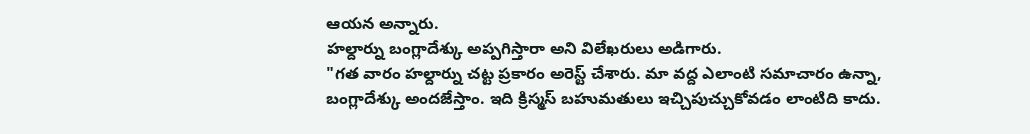ఆయన అన్నారు.
హల్దార్ను బంగ్లాదేశ్కు అప్పగిస్తారా అని విలేఖరులు అడిగారు.
"గత వారం హల్దార్ను చట్ట ప్రకారం అరెస్ట్ చేశారు. మా వద్ద ఎలాంటి సమాచారం ఉన్నా, బంగ్లాదేశ్కు అందజేస్తాం. ఇది క్రిస్మస్ బహుమతులు ఇచ్చిపుచ్చుకోవడం లాంటిది కాదు.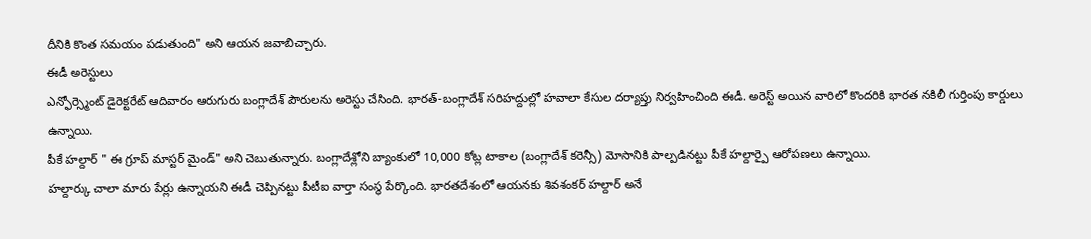దీనికి కొంత సమయం పడుతుంది" అని ఆయన జవాబిచ్చారు.
ఈడీ అరెస్టులు
ఎన్ఫోర్స్మెంట్ డైరెక్టరేట్ ఆదివారం ఆరుగురు బంగ్లాదేశ్ పౌరులను అరెస్టు చేసింది. భారత్-బంగ్లాదేశ్ సరిహద్దుల్లో హవాలా కేసుల దర్యాప్తు నిర్వహించింది ఈడీ. అరెస్ట్ అయిన వారిలో కొందరికి భారత నకిలీ గుర్తింపు కార్డులు ఉన్నాయి.
పీకే హల్దార్ " ఈ గ్రూప్ మాస్టర్ మైండ్" అని చెబుతున్నారు. బంగ్లాదేశ్లోని బ్యాంకులో 10,000 కోట్ల టాకాల (బంగ్లాదేశ్ కరెన్సీ) మోసానికి పాల్పడినట్టు పీకే హల్దార్పై ఆరోపణలు ఉన్నాయి.
హల్దార్కు చాలా మారు పేర్లు ఉన్నాయని ఈడీ చెప్పినట్టు పీటీఐ వార్తా సంస్థ పేర్కొంది. భారతదేశంలో ఆయనకు శివశంకర్ హల్దార్ అనే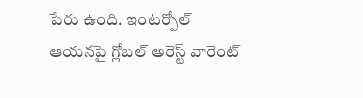పేరు ఉంది. ఇంటర్పోల్ ఆయనపై గ్లోబల్ అరెస్ట్ వారెంట్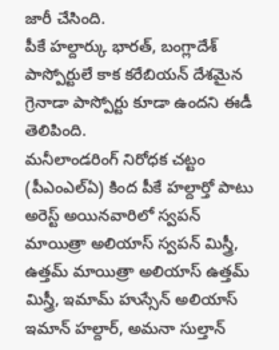జారీ చేసింది.
పీకే హల్దార్కు భారత్, బంగ్లాదేశ్ పాస్పోర్టులే కాక కరేబియన్ దేశమైన గ్రెనాడా పాస్పోర్టు కూడా ఉందని ఈడీ తెలిపింది.
మనీలాండరింగ్ నిరోధక చట్టం (పీఎంఎల్ఏ) కింద పీకే హల్దార్తో పాటు అరెస్ట్ అయినవారిలో స్వపన్ మాయిత్రా అలియాస్ స్వపన్ మిస్త్రీ, ఉత్తమ్ మాయిత్రా అలియాస్ ఉత్తమ్ మిస్త్రీ, ఇమామ్ హుస్సేన్ అలియాస్ ఇమాన్ హల్దార్, అమనా సుల్తాన్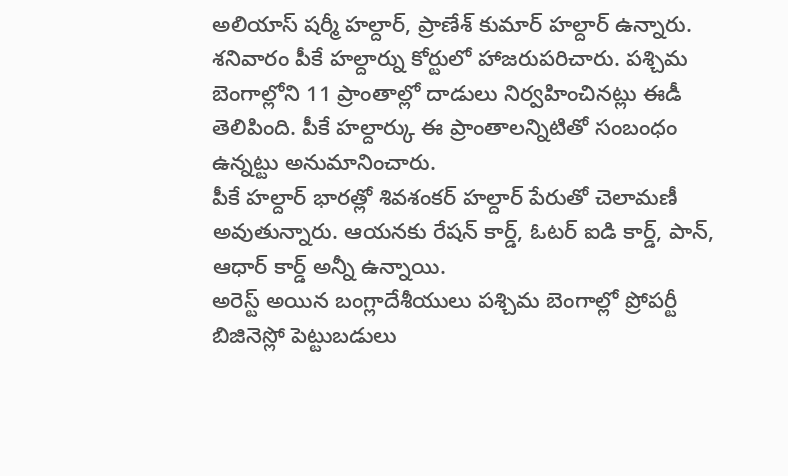అలియాస్ షర్మీ హల్దార్, ప్రాణేశ్ కుమార్ హల్దార్ ఉన్నారు.
శనివారం పీకే హల్దార్ను కోర్టులో హాజరుపరిచారు. పశ్చిమ బెంగాల్లోని 11 ప్రాంతాల్లో దాడులు నిర్వహించినట్లు ఈడీ తెలిపింది. పీకే హల్దార్కు ఈ ప్రాంతాలన్నిటితో సంబంధం ఉన్నట్టు అనుమానించారు.
పీకే హల్దార్ భారత్లో శివశంకర్ హల్దార్ పేరుతో చెలామణీ అవుతున్నారు. ఆయనకు రేషన్ కార్డ్, ఓటర్ ఐడి కార్డ్, పాన్, ఆధార్ కార్డ్ అన్నీ ఉన్నాయి.
అరెస్ట్ అయిన బంగ్లాదేశీయులు పశ్చిమ బెంగాల్లో ప్రోపర్టీ బిజినెస్లో పెట్టుబడులు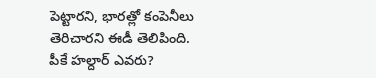పెట్టారని, భారత్లో కంపెనీలు తెరిచారని ఈడీ తెలిపింది.
పీకే హల్దార్ ఎవరు?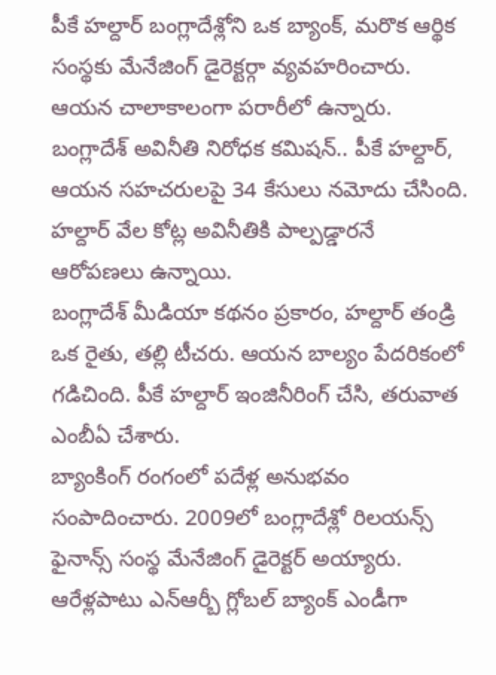పీకే హల్దార్ బంగ్లాదేశ్లోని ఒక బ్యాంక్, మరొక ఆర్థిక సంస్థకు మేనేజింగ్ డైరెక్టర్గా వ్యవహరించారు. ఆయన చాలాకాలంగా పరారీలో ఉన్నారు.
బంగ్లాదేశ్ అవినీతి నిరోధక కమిషన్.. పీకే హల్దార్, ఆయన సహచరులపై 34 కేసులు నమోదు చేసింది. హల్దార్ వేల కోట్ల అవినీతికి పాల్పడ్డారనే ఆరోపణలు ఉన్నాయి.
బంగ్లాదేశ్ మీడియా కథనం ప్రకారం, హల్దార్ తండ్రి ఒక రైతు, తల్లి టీచరు. ఆయన బాల్యం పేదరికంలో గడిచింది. పీకే హల్దార్ ఇంజినీరింగ్ చేసి, తరువాత ఎంబీఏ చేశారు.
బ్యాంకింగ్ రంగంలో పదేళ్ల అనుభవం సంపాదించారు. 2009లో బంగ్లాదేశ్లో రిలయన్స్ ఫైనాన్స్ సంస్థ మేనేజింగ్ డైరెక్టర్ అయ్యారు. ఆరేళ్లపాటు ఎన్ఆర్బీ గ్లోబల్ బ్యాంక్ ఎండీగా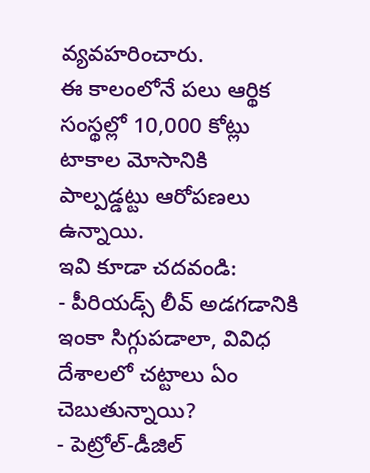వ్యవహరించారు.
ఈ కాలంలోనే పలు ఆర్థిక సంస్థల్లో 10,000 కోట్లు టాకాల మోసానికి పాల్పడ్డట్టు ఆరోపణలు ఉన్నాయి.
ఇవి కూడా చదవండి:
- పీరియడ్స్ లీవ్ అడగడానికి ఇంకా సిగ్గుపడాలా, వివిధ దేశాలలో చట్టాలు ఏం చెబుతున్నాయి?
- పెట్రోల్-డీజిల్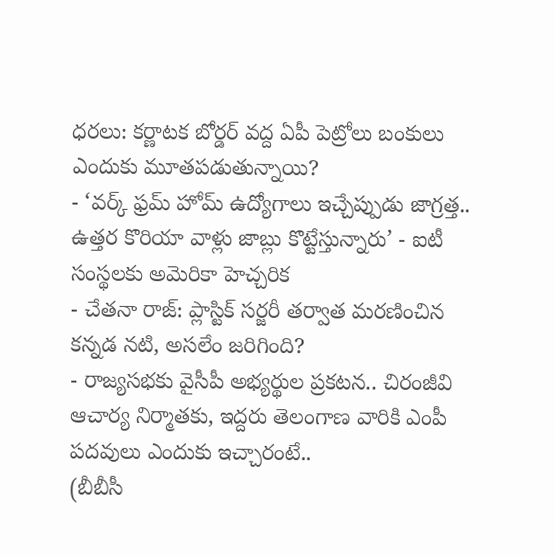ధరలు: కర్ణాటక బోర్డర్ వద్ద ఏపీ పెట్రోలు బంకులు ఎందుకు మూతపడుతున్నాయి?
- ‘వర్క్ ఫ్రమ్ హోమ్ ఉద్యోగాలు ఇచ్చేప్పుడు జాగ్రత్త.. ఉత్తర కొరియా వాళ్లు జాబ్లు కొట్టేస్తున్నారు’ - ఐటీ సంస్థలకు అమెరికా హెచ్చరిక
- చేతనా రాజ్: ప్లాస్టిక్ సర్జరీ తర్వాత మరణించిన కన్నడ నటి, అసలేం జరిగింది?
- రాజ్యసభకు వైసీపీ అభ్యర్థుల ప్రకటన.. చిరంజీవి ఆచార్య నిర్మాతకు, ఇద్దరు తెలంగాణ వారికి ఎంపీ పదవులు ఎందుకు ఇచ్చారంటే..
(బీబీసీ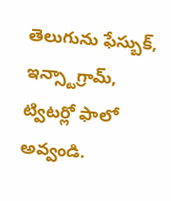తెలుగును ఫేస్బుక్, ఇన్స్టాగ్రామ్, ట్విటర్లో ఫాలో అవ్వండి.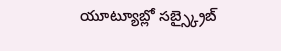యూట్యూబ్లో సబ్స్క్రైబ్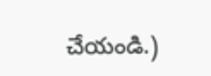చేయండి.)